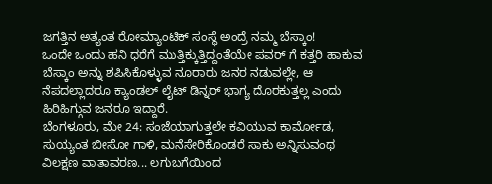ಜಗತ್ತಿನ ಅತ್ಯಂತ ರೋಮ್ಯಾಂಟಿಕ್ ಸಂಸ್ಥೆ ಅಂದ್ರೆ ನಮ್ಮ ಬೆಸ್ಕಾಂ!
ಒಂದೇ ಒಂದು ಹನಿ ಧರೆಗೆ ಮುತ್ತಿಕ್ಕುತ್ತಿದ್ದಂತೆಯೇ ಪವರ್ ಗೆ ಕತ್ತರಿ ಹಾಕುವ ಬೆಸ್ಕಾಂ ಅನ್ನು ಶಪಿಸಿಕೊಳ್ಳುವ ನೂರಾರು ಜನರ ನಡುವಲ್ಲೇ, ಆ ನೆಪದಲ್ಲಾದರೂ ಕ್ಯಾಂಡಲ್ ಲೈಟ್ ಡಿನ್ನರ್ ಭಾಗ್ಯ ದೊರಕುತ್ತಲ್ಲ ಎಂದು ಹಿರಿಹಿಗ್ಗುವ ಜನರೂ ಇದ್ದಾರೆ.
ಬೆಂಗಳೂರು, ಮೇ 24: ಸಂಜೆಯಾಗುತ್ತಲೇ ಕವಿಯುವ ಕಾರ್ಮೋಡ, ಸುಯ್ಯಂತ ಬೀಸೋ ಗಾಳಿ, ಮನೆಸೇರಿಕೊಂಡರೆ ಸಾಕು ಅನ್ನಿಸುವಂಥ ವಿಲಕ್ಷಣ ವಾತಾವರಣ... ಲಗುಬಗೆಯಿಂದ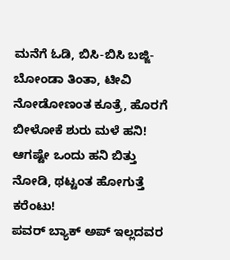ಮನೆಗೆ ಓಡಿ, ಬಿಸಿ-ಬಿಸಿ ಬಜ್ಜಿ-ಬೋಂಡಾ ತಿಂತಾ, ಟೀವಿ ನೋಡೋಣಂತ ಕೂತ್ರೆ, ಹೊರಗೆ ಬೀಳೋಕೆ ಶುರು ಮಳೆ ಹನಿ! ಆಗಷ್ಟೇ ಒಂದು ಹನಿ ಬಿತ್ತು ನೋಡಿ, ಥಟ್ಟಂತ ಹೋಗುತ್ತೆ ಕರೆಂಟು!
ಪವರ್ ಬ್ಯಾಕ್ ಅಪ್ ಇಲ್ಲದವರ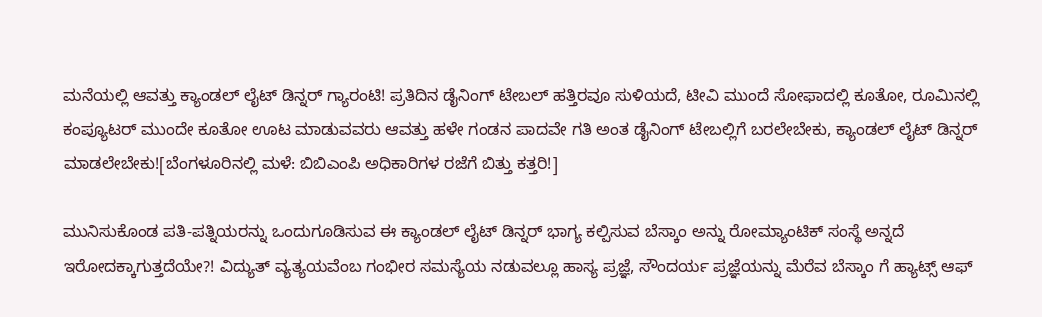ಮನೆಯಲ್ಲಿ ಆವತ್ತು ಕ್ಯಾಂಡಲ್ ಲೈಟ್ ಡಿನ್ನರ್ ಗ್ಯಾರಂಟಿ! ಪ್ರತಿದಿನ ಡೈನಿಂಗ್ ಟೇಬಲ್ ಹತ್ತಿರವೂ ಸುಳಿಯದೆ, ಟೀವಿ ಮುಂದೆ ಸೋಫಾದಲ್ಲಿ ಕೂತೋ, ರೂಮಿನಲ್ಲಿ ಕಂಪ್ಯೂಟರ್ ಮುಂದೇ ಕೂತೋ ಊಟ ಮಾಡುವವರು ಆವತ್ತು ಹಳೇ ಗಂಡನ ಪಾದವೇ ಗತಿ ಅಂತ ಡೈನಿಂಗ್ ಟೇಬಲ್ಲಿಗೆ ಬರಲೇಬೇಕು, ಕ್ಯಾಂಡಲ್ ಲೈಟ್ ಡಿನ್ನರ್ ಮಾಡಲೇಬೇಕು![ಬೆಂಗಳೂರಿನಲ್ಲಿ ಮಳೆ: ಬಿಬಿಎಂಪಿ ಅಧಿಕಾರಿಗಳ ರಜೆಗೆ ಬಿತ್ತು ಕತ್ತರಿ!]

ಮುನಿಸುಕೊಂಡ ಪತಿ-ಪತ್ನಿಯರನ್ನು ಒಂದುಗೂಡಿಸುವ ಈ ಕ್ಯಾಂಡಲ್ ಲೈಟ್ ಡಿನ್ನರ್ ಭಾಗ್ಯ ಕಲ್ಪಿಸುವ ಬೆಸ್ಕಾಂ ಅನ್ನು ರೋಮ್ಯಾಂಟಿಕ್ ಸಂಸ್ಥೆ ಅನ್ನದೆ ಇರೋದಕ್ಕಾಗುತ್ತದೆಯೇ?! ವಿದ್ಯುತ್ ವ್ಯತ್ಯಯವೆಂಬ ಗಂಭೀರ ಸಮಸ್ಯೆಯ ನಡುವಲ್ಲೂ ಹಾಸ್ಯ ಪ್ರಜ್ಞೆ, ಸೌಂದರ್ಯ ಪ್ರಜ್ಞೆಯನ್ನು ಮೆರೆವ ಬೆಸ್ಕಾಂ ಗೆ ಹ್ಯಾಟ್ಸ್ ಆಫ್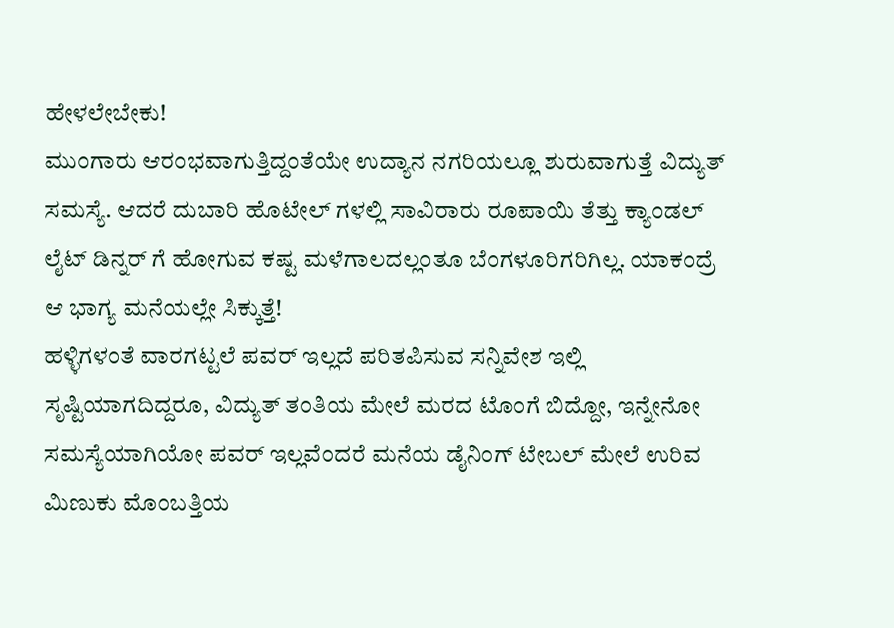ಹೇಳಲೇಬೇಕು!
ಮುಂಗಾರು ಆರಂಭವಾಗುತ್ತಿದ್ದಂತೆಯೇ ಉದ್ಯಾನ ನಗರಿಯಲ್ಲೂ ಶುರುವಾಗುತ್ತೆ ವಿದ್ಯುತ್ ಸಮಸ್ಯೆ. ಆದರೆ ದುಬಾರಿ ಹೊಟೇಲ್ ಗಳಲ್ಲಿ ಸಾವಿರಾರು ರೂಪಾಯಿ ತೆತ್ತು ಕ್ಯಾಂಡಲ್ ಲೈಟ್ ಡಿನ್ನರ್ ಗೆ ಹೋಗುವ ಕಷ್ಟ ಮಳೆಗಾಲದಲ್ಲಂತೂ ಬೆಂಗಳೂರಿಗರಿಗಿಲ್ಲ. ಯಾಕಂದ್ರೆ ಆ ಭಾಗ್ಯ ಮನೆಯಲ್ಲೇ ಸಿಕ್ಕುತ್ತೆ!
ಹಳ್ಳಿಗಳಂತೆ ವಾರಗಟ್ಟಲೆ ಪವರ್ ಇಲ್ಲದೆ ಪರಿತಪಿಸುವ ಸನ್ನಿವೇಶ ಇಲ್ಲಿ ಸೃಷ್ಟಿಯಾಗದಿದ್ದರೂ, ವಿದ್ಯುತ್ ತಂತಿಯ ಮೇಲೆ ಮರದ ಟೊಂಗೆ ಬಿದ್ದೋ, ಇನ್ನೇನೋ ಸಮಸ್ಯೆಯಾಗಿಯೋ ಪವರ್ ಇಲ್ಲವೆಂದರೆ ಮನೆಯ ಡೈನಿಂಗ್ ಟೇಬಲ್ ಮೇಲೆ ಉರಿವ ಮಿಣುಕು ಮೊಂಬತ್ತಿಯ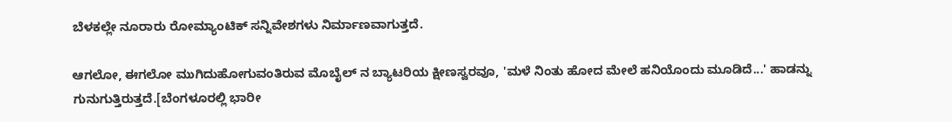ಬೆಳಕಲ್ಲೇ ನೂರಾರು ರೋಮ್ಯಾಂಟಿಕ್ ಸನ್ನಿವೇಶಗಳು ನಿರ್ಮಾಣವಾಗುತ್ತದೆ.

ಆಗಲೋ, ಈಗಲೋ ಮುಗಿದುಹೋಗುವಂತಿರುವ ಮೊಬೈಲ್ ನ ಬ್ಯಾಟರಿಯ ಕ್ಷೀಣಸ್ವರವೂ, 'ಮಳೆ ನಿಂತು ಹೋದ ಮೇಲೆ ಹನಿಯೊಂದು ಮೂಡಿದೆ...' ಹಾಡನ್ನು ಗುನುಗುತ್ತಿರುತ್ತದೆ.[ಬೆಂಗಳೂರಲ್ಲಿ ಭಾರೀ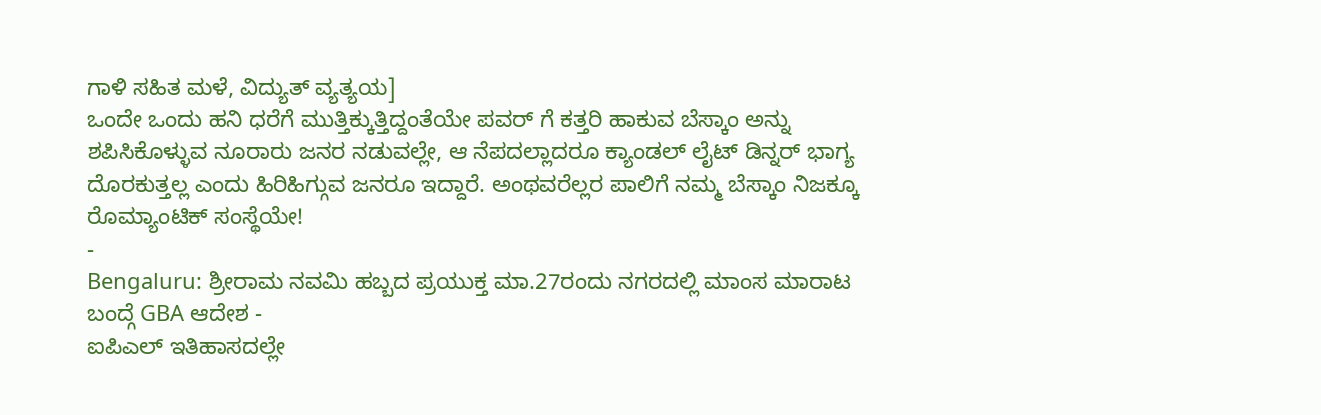ಗಾಳಿ ಸಹಿತ ಮಳೆ, ವಿದ್ಯುತ್ ವ್ಯತ್ಯಯ]
ಒಂದೇ ಒಂದು ಹನಿ ಧರೆಗೆ ಮುತ್ತಿಕ್ಕುತ್ತಿದ್ದಂತೆಯೇ ಪವರ್ ಗೆ ಕತ್ತರಿ ಹಾಕುವ ಬೆಸ್ಕಾಂ ಅನ್ನು ಶಪಿಸಿಕೊಳ್ಳುವ ನೂರಾರು ಜನರ ನಡುವಲ್ಲೇ, ಆ ನೆಪದಲ್ಲಾದರೂ ಕ್ಯಾಂಡಲ್ ಲೈಟ್ ಡಿನ್ನರ್ ಭಾಗ್ಯ ದೊರಕುತ್ತಲ್ಲ ಎಂದು ಹಿರಿಹಿಗ್ಗುವ ಜನರೂ ಇದ್ದಾರೆ. ಅಂಥವರೆಲ್ಲರ ಪಾಲಿಗೆ ನಮ್ಮ ಬೆಸ್ಕಾಂ ನಿಜಕ್ಕೂ ರೊಮ್ಯಾಂಟಿಕ್ ಸಂಸ್ಥೆಯೇ!
-
Bengaluru: ಶ್ರೀರಾಮ ನವಮಿ ಹಬ್ಬದ ಪ್ರಯುಕ್ತ ಮಾ.27ರಂದು ನಗರದಲ್ಲಿ ಮಾಂಸ ಮಾರಾಟ ಬಂದ್ಗೆ GBA ಆದೇಶ -
ಐಪಿಎಲ್ ಇತಿಹಾಸದಲ್ಲೇ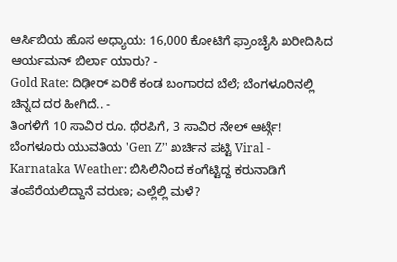ಆರ್ಸಿಬಿಯ ಹೊಸ ಅಧ್ಯಾಯ: 16,000 ಕೋಟಿಗೆ ಫ್ರಾಂಚೈಸಿ ಖರೀದಿಸಿದ ಆರ್ಯಮನ್ ಬಿರ್ಲಾ ಯಾರು? -
Gold Rate: ದಿಢೀರ್ ಏರಿಕೆ ಕಂಡ ಬಂಗಾರದ ಬೆಲೆ; ಬೆಂಗಳೂರಿನಲ್ಲಿ ಚಿನ್ನದ ದರ ಹೀಗಿದೆ.. -
ತಿಂಗಳಿಗೆ 10 ಸಾವಿರ ರೂ. ಥೆರಪಿಗೆ, 3 ಸಾವಿರ ನೇಲ್ ಆರ್ಟ್ಗೆ! ಬೆಂಗಳೂರು ಯುವತಿಯ 'Gen Z’' ಖರ್ಚಿನ ಪಟ್ಟಿ Viral -
Karnataka Weather: ಬಿಸಿಲಿನಿಂದ ಕಂಗೆಟ್ಟಿದ್ದ ಕರುನಾಡಿಗೆ ತಂಪೆರೆಯಲಿದ್ದಾನೆ ವರುಣ; ಎಲ್ಲೆಲ್ಲಿ ಮಳೆ?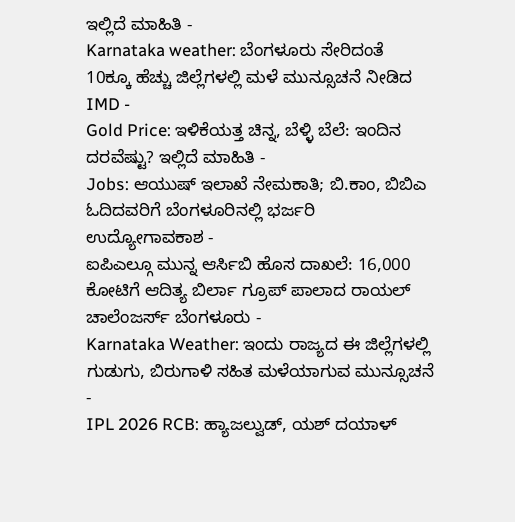ಇಲ್ಲಿದೆ ಮಾಹಿತಿ -
Karnataka weather: ಬೆಂಗಳೂರು ಸೇರಿದಂತೆ 10ಕ್ಕೂ ಹೆಚ್ಚು ಜಿಲ್ಲೆಗಳಲ್ಲಿ ಮಳೆ ಮುನ್ಸೂಚನೆ ನೀಡಿದ IMD -
Gold Price: ಇಳಿಕೆಯತ್ತ ಚಿನ್ನ, ಬೆಳ್ಳಿ ಬೆಲೆ: ಇಂದಿನ ದರವೆಷ್ಟು? ಇಲ್ಲಿದೆ ಮಾಹಿತಿ -
Jobs: ಆಯುಷ್ ಇಲಾಖೆ ನೇಮಕಾತಿ; ಬಿ.ಕಾಂ, ಬಿಬಿಎ ಓದಿದವರಿಗೆ ಬೆಂಗಳೂರಿನಲ್ಲಿ ಭರ್ಜರಿ ಉದ್ಯೋಗಾವಕಾಶ -
ಐಪಿಎಲ್ಗೂ ಮುನ್ನ ಆರ್ಸಿಬಿ ಹೊಸ ದಾಖಲೆ: 16,000 ಕೋಟಿಗೆ ಆದಿತ್ಯ ಬಿರ್ಲಾ ಗ್ರೂಪ್ ಪಾಲಾದ ರಾಯಲ್ ಚಾಲೆಂಜರ್ಸ್ ಬೆಂಗಳೂರು -
Karnataka Weather: ಇಂದು ರಾಜ್ಯದ ಈ ಜಿಲ್ಲೆಗಳಲ್ಲಿ ಗುಡುಗು, ಬಿರುಗಾಳಿ ಸಹಿತ ಮಳೆಯಾಗುವ ಮುನ್ಸೂಚನೆ -
IPL 2026 RCB: ಹ್ಯಾಜಲ್ವುಡ್, ಯಶ್ ದಯಾಳ್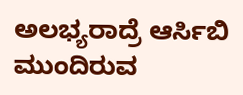ಅಲಭ್ಯರಾದ್ರೆ ಆರ್ಸಿಬಿ ಮುಂದಿರುವ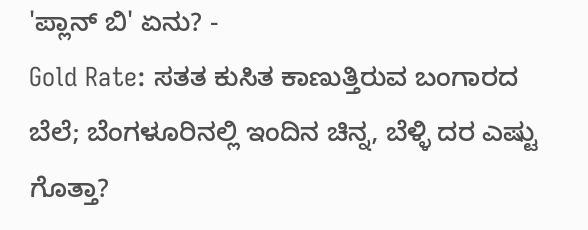'ಪ್ಲಾನ್ ಬಿ' ಏನು? -
Gold Rate: ಸತತ ಕುಸಿತ ಕಾಣುತ್ತಿರುವ ಬಂಗಾರದ ಬೆಲೆ; ಬೆಂಗಳೂರಿನಲ್ಲಿ ಇಂದಿನ ಚಿನ್ನ, ಬೆಳ್ಳಿ ದರ ಎಷ್ಟು ಗೊತ್ತಾ?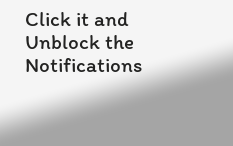Click it and Unblock the Notifications